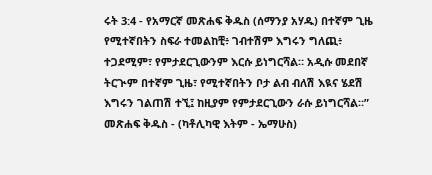ሩት 3:4 - የአማርኛ መጽሐፍ ቅዱስ (ሰማንያ አሃዱ) በተኛም ጊዜ የሚተኛበትን ስፍራ ተመልከቺ፥ ገብተሽም እግሩን ግለጪ፥ ተጋደሚም፣ የምታደርጊውንም እርሱ ይነግርሻል። አዲሱ መደበኛ ትርጒም በተኛም ጊዜ፣ የሚተኛበትን ቦታ ልብ ብለሽ እዪና ሄደሽ እግሩን ገልጠሽ ተኚ፤ ከዚያም የምታደርጊውን ራሱ ይነግርሻል።” መጽሐፍ ቅዱስ - (ካቶሊካዊ እትም - ኤማሁስ)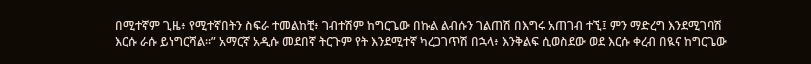በሚተኛም ጊዜ፥ የሚተኛበትን ስፍራ ተመልከቺ፥ ገብተሽም ከግርጌው በኩል ልብሱን ገልጠሽ በእግሩ አጠገብ ተኚ፤ ምን ማድረግ እንደሚገባሽ እርሱ ራሱ ይነግርሻል።” አማርኛ አዲሱ መደበኛ ትርጉም የት እንደሚተኛ ካረጋገጥሽ በኋላ፥ እንቅልፍ ሲወስደው ወደ እርሱ ቀረብ በዪና ከግርጌው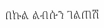በኩል ልብሱን ገልጠሽ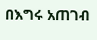በእግሩ አጠገብ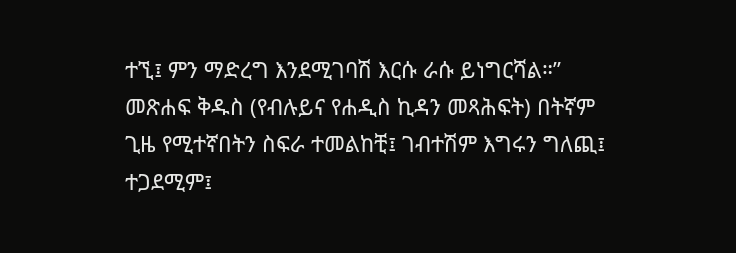ተኚ፤ ምን ማድረግ እንደሚገባሽ እርሱ ራሱ ይነግርሻል።” መጽሐፍ ቅዱስ (የብሉይና የሐዲስ ኪዳን መጻሕፍት) በትኛም ጊዜ የሚተኛበትን ስፍራ ተመልከቺ፤ ገብተሽም እግሩን ግለጪ፤ ተጋደሚም፤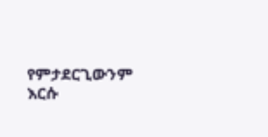የምታደርጊውንም እርሱ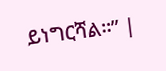ይነግርሻል።” |